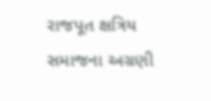રાજપૂત ક્ષત્રિય સમાજના અગ્રણી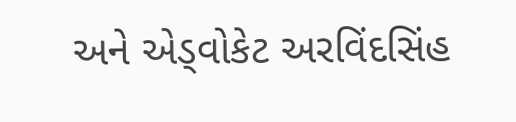અને એડ્વોકેટ અરવિંદસિંહ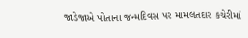જાડેજાએ પોતાના જન્મદિવસ પર મામલતદાર કચેરીમાં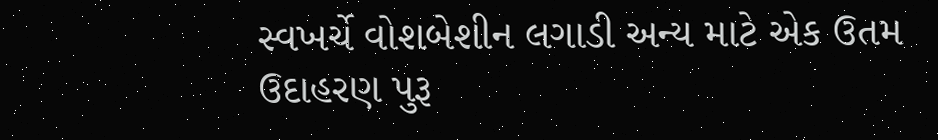સ્વખર્ચે વોશબેશીન લગાડી અન્ય માટે એક ઉતમ ઉદાહરણ પુરૂ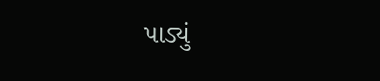પાડ્યું